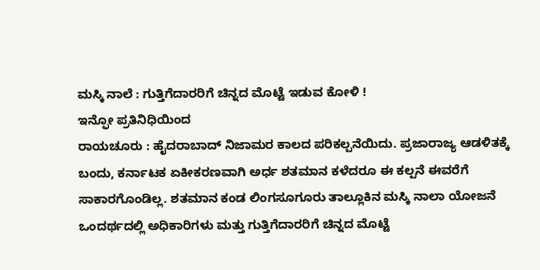ಮಸ್ಕಿ ನಾಲೆ : ಗುತ್ತಿಗೆದಾರರಿಗೆ ಚಿನ್ನದ ಮೊಟ್ಟೆ ಇಡುವ ಕೋಳಿ !
ಇನ್ಫೋ ಪ್ರತಿನಿಧಿಯಿಂದ
ರಾಯಚೂರು : ಹೈದರಾಬಾದ್ ನಿಜಾಮರ ಕಾಲದ ಪರಿಕಲ್ಪನೆಯಿದು. ಪ್ರಜಾರಾಜ್ಯ ಆಡಳಿತಕ್ಕೆ ಬಂದು, ಕರ್ನಾಟಕ ಏಕೀಕರಣವಾಗಿ ಅರ್ಧ ಶತಮಾನ ಕಳೆದರೂ ಈ ಕಲ್ಪನೆ ಈವರೆಗೆ ಸಾಕಾರಗೊಂಡಿಲ್ಲ. ಶತಮಾನ ಕಂಡ ಲಿಂಗಸೂಗೂರು ತಾಲ್ಲೂಕಿನ ಮಸ್ಕಿ ನಾಲಾ ಯೋಜನೆ ಒಂದರ್ಥದಲ್ಲಿ ಅಧಿಕಾರಿಗಳು ಮತ್ತು ಗುತ್ತಿಗೆದಾರರಿಗೆ ಚಿನ್ನದ ಮೊಟ್ಟೆ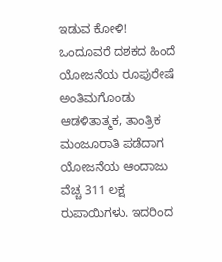ಇಡುವ ಕೋಳಿ!
ಒಂದೂವರೆ ದಶಕದ ಹಿಂದೆ ಯೋಜನೆಯ ರೂಪುರೇಷೆ ಅಂತಿಮಗೊಂಡು ಆಡಳಿತಾತ್ಮಕ, ತಾಂತ್ರಿಕ ಮಂಜೂರಾತಿ ಪಡೆದಾಗ ಯೋಜನೆಯ ಆಂದಾಜು ವೆಚ್ಚ 311 ಲಕ್ಷ ರುಪಾಯಿಗಳು. ಇದರಿಂದ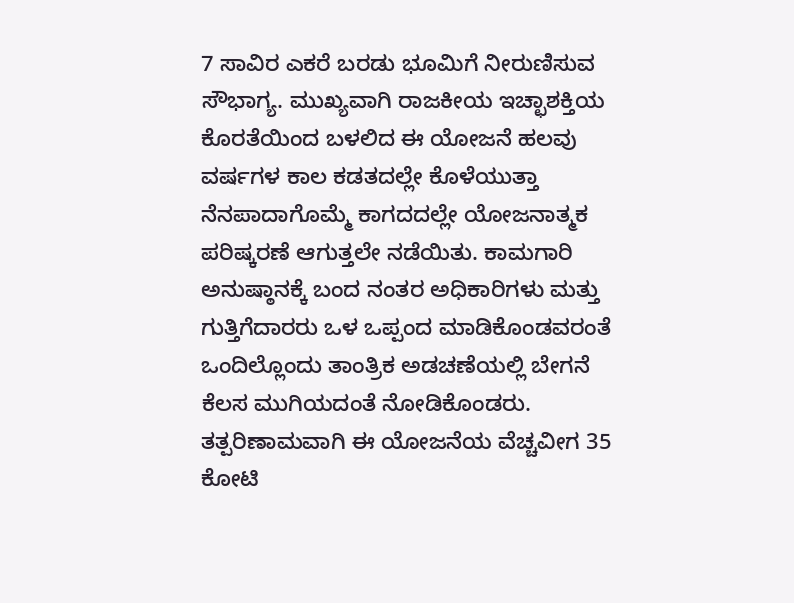7 ಸಾವಿರ ಎಕರೆ ಬರಡು ಭೂಮಿಗೆ ನೀರುಣಿಸುವ ಸೌಭಾಗ್ಯ. ಮುಖ್ಯವಾಗಿ ರಾಜಕೀಯ ಇಚ್ಛಾಶಕ್ತಿಯ ಕೊರತೆಯಿಂದ ಬಳಲಿದ ಈ ಯೋಜನೆ ಹಲವು ವರ್ಷಗಳ ಕಾಲ ಕಡತದಲ್ಲೇ ಕೊಳೆಯುತ್ತಾ ನೆನಪಾದಾಗೊಮ್ಮೆ ಕಾಗದದಲ್ಲೇ ಯೋಜನಾತ್ಮಕ ಪರಿಷ್ಕರಣೆ ಆಗುತ್ತಲೇ ನಡೆಯಿತು. ಕಾಮಗಾರಿ ಅನುಷ್ಠಾನಕ್ಕೆ ಬಂದ ನಂತರ ಅಧಿಕಾರಿಗಳು ಮತ್ತು ಗುತ್ತಿಗೆದಾರರು ಒಳ ಒಪ್ಪಂದ ಮಾಡಿಕೊಂಡವರಂತೆ ಒಂದಿಲ್ಲೊಂದು ತಾಂತ್ರಿಕ ಅಡಚಣೆಯಲ್ಲಿ ಬೇಗನೆ ಕೆಲಸ ಮುಗಿಯದಂತೆ ನೋಡಿಕೊಂಡರು.
ತತ್ಪರಿಣಾಮವಾಗಿ ಈ ಯೋಜನೆಯ ವೆಚ್ಚವೀಗ 35 ಕೋಟಿ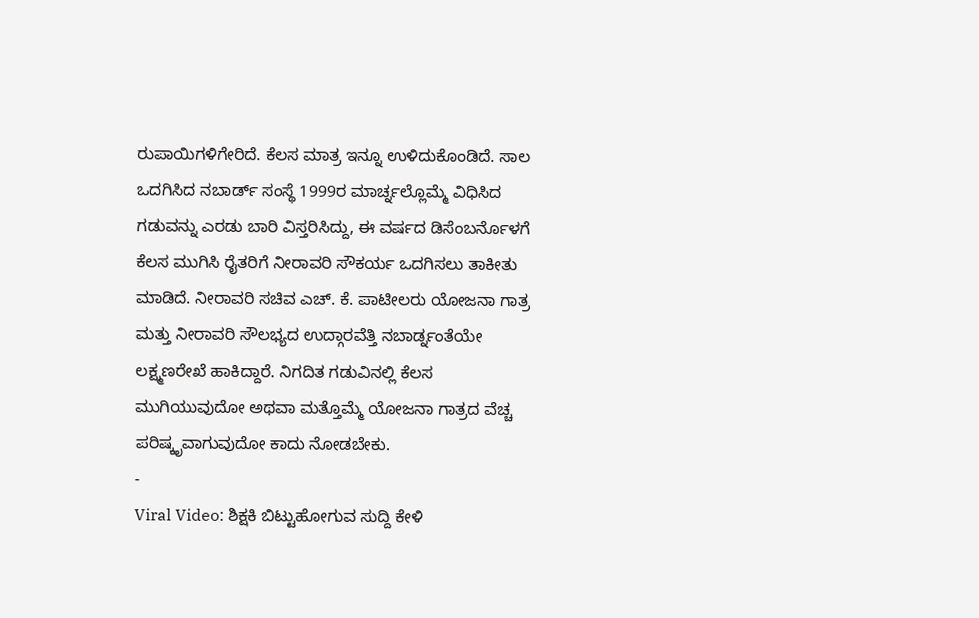ರುಪಾಯಿಗಳಿಗೇರಿದೆ. ಕೆಲಸ ಮಾತ್ರ ಇನ್ನೂ ಉಳಿದುಕೊಂಡಿದೆ. ಸಾಲ ಒದಗಿಸಿದ ನಬಾರ್ಡ್ ಸಂಸ್ಥೆ 1999ರ ಮಾರ್ಚ್ನಲ್ಲೊಮ್ಮೆ ವಿಧಿಸಿದ ಗಡುವನ್ನು ಎರಡು ಬಾರಿ ವಿಸ್ತರಿಸಿದ್ದು, ಈ ವರ್ಷದ ಡಿಸೆಂಬರ್ನೊಳಗೆ ಕೆಲಸ ಮುಗಿಸಿ ರೈತರಿಗೆ ನೀರಾವರಿ ಸೌಕರ್ಯ ಒದಗಿಸಲು ತಾಕೀತು ಮಾಡಿದೆ. ನೀರಾವರಿ ಸಚಿವ ಎಚ್. ಕೆ. ಪಾಟೀಲರು ಯೋಜನಾ ಗಾತ್ರ ಮತ್ತು ನೀರಾವರಿ ಸೌಲಭ್ಯದ ಉದ್ಗಾರವೆತ್ತಿ ನಬಾರ್ಡ್ನಂತೆಯೇ ಲಕ್ಷ್ಮಣರೇಖೆ ಹಾಕಿದ್ದಾರೆ. ನಿಗದಿತ ಗಡುವಿನಲ್ಲಿ ಕೆಲಸ ಮುಗಿಯುವುದೋ ಅಥವಾ ಮತ್ತೊಮ್ಮೆ ಯೋಜನಾ ಗಾತ್ರದ ವೆಚ್ಚ ಪರಿಷ್ಕೃವಾಗುವುದೋ ಕಾದು ನೋಡಬೇಕು.
-
Viral Video: ಶಿಕ್ಷಕಿ ಬಿಟ್ಟುಹೋಗುವ ಸುದ್ದಿ ಕೇಳಿ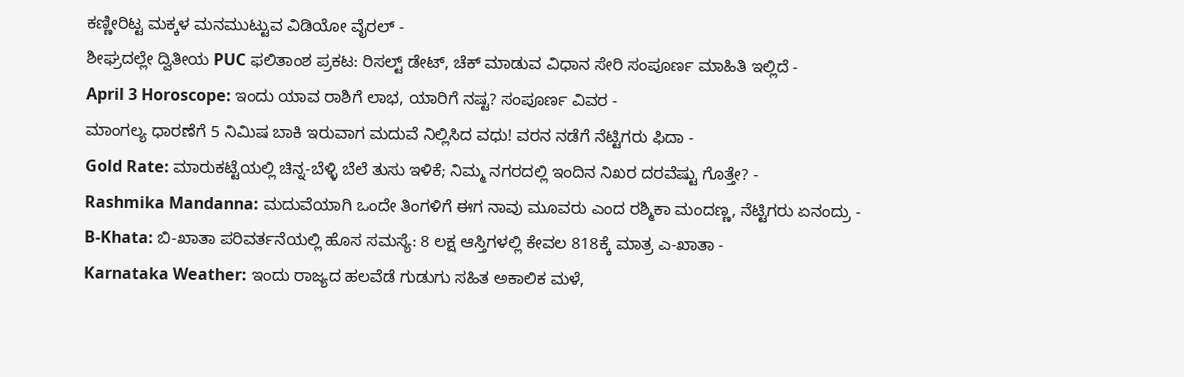ಕಣ್ಣೀರಿಟ್ಟ ಮಕ್ಕಳ ಮನಮುಟ್ಟುವ ವಿಡಿಯೋ ವೈರಲ್ -
ಶೀಘ್ರದಲ್ಲೇ ದ್ವಿತೀಯ PUC ಫಲಿತಾಂಶ ಪ್ರಕಟ: ರಿಸಲ್ಟ್ ಡೇಟ್, ಚೆಕ್ ಮಾಡುವ ವಿಧಾನ ಸೇರಿ ಸಂಪೂರ್ಣ ಮಾಹಿತಿ ಇಲ್ಲಿದೆ -
April 3 Horoscope: ಇಂದು ಯಾವ ರಾಶಿಗೆ ಲಾಭ, ಯಾರಿಗೆ ನಷ್ಟ? ಸಂಪೂರ್ಣ ವಿವರ -
ಮಾಂಗಲ್ಯ ಧಾರಣೆಗೆ 5 ನಿಮಿಷ ಬಾಕಿ ಇರುವಾಗ ಮದುವೆ ನಿಲ್ಲಿಸಿದ ವಧು! ವರನ ನಡೆಗೆ ನೆಟ್ಟಿಗರು ಫಿದಾ -
Gold Rate: ಮಾರುಕಟ್ಟೆಯಲ್ಲಿ ಚಿನ್ನ-ಬೆಳ್ಳಿ ಬೆಲೆ ತುಸು ಇಳಿಕೆ; ನಿಮ್ಮ ನಗರದಲ್ಲಿ ಇಂದಿನ ನಿಖರ ದರವೆಷ್ಟು ಗೊತ್ತೇ? -
Rashmika Mandanna: ಮದುವೆಯಾಗಿ ಒಂದೇ ತಿಂಗಳಿಗೆ ಈಗ ನಾವು ಮೂವರು ಎಂದ ರಶ್ಮಿಕಾ ಮಂದಣ್ಣ, ನೆಟ್ಟಿಗರು ಏನಂದ್ರು -
B-Khata: ಬಿ-ಖಾತಾ ಪರಿವರ್ತನೆಯಲ್ಲಿ ಹೊಸ ಸಮಸ್ಯೆ: 8 ಲಕ್ಷ ಆಸ್ತಿಗಳಲ್ಲಿ ಕೇವಲ 818ಕ್ಕೆ ಮಾತ್ರ ಎ-ಖಾತಾ -
Karnataka Weather: ಇಂದು ರಾಜ್ಯದ ಹಲವೆಡೆ ಗುಡುಗು ಸಹಿತ ಅಕಾಲಿಕ ಮಳೆ,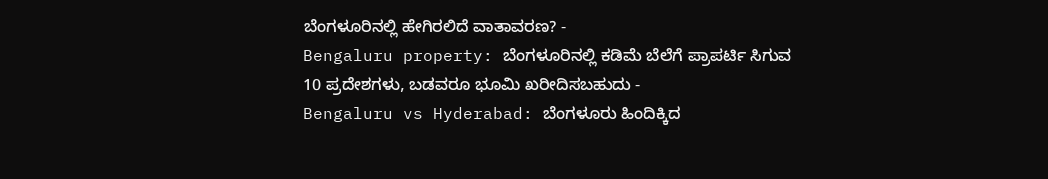ಬೆಂಗಳೂರಿನಲ್ಲಿ ಹೇಗಿರಲಿದೆ ವಾತಾವರಣ? -
Bengaluru property: ಬೆಂಗಳೂರಿನಲ್ಲಿ ಕಡಿಮೆ ಬೆಲೆಗೆ ಪ್ರಾಪರ್ಟಿ ಸಿಗುವ 10 ಪ್ರದೇಶಗಳು, ಬಡವರೂ ಭೂಮಿ ಖರೀದಿಸಬಹುದು -
Bengaluru vs Hyderabad: ಬೆಂಗಳೂರು ಹಿಂದಿಕ್ಕಿದ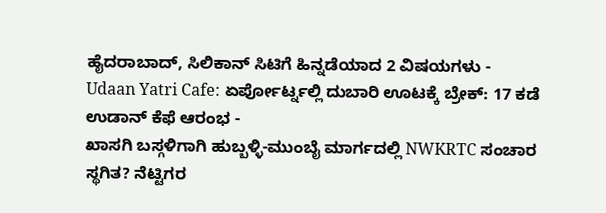ಹೈದರಾಬಾದ್, ಸಿಲಿಕಾನ್ ಸಿಟಿಗೆ ಹಿನ್ನಡೆಯಾದ 2 ವಿಷಯಗಳು -
Udaan Yatri Cafe: ಏರ್ಪೋರ್ಟ್ನಲ್ಲಿ ದುಬಾರಿ ಊಟಕ್ಕೆ ಬ್ರೇಕ್: 17 ಕಡೆ ಉಡಾನ್ ಕೆಫೆ ಆರಂಭ -
ಖಾಸಗಿ ಬಸ್ಗಳಿಗಾಗಿ ಹುಬ್ಬಳ್ಳಿ-ಮುಂಬೈ ಮಾರ್ಗದಲ್ಲಿ NWKRTC ಸಂಚಾರ ಸ್ಥಗಿತ? ನೆಟ್ಟಿಗರ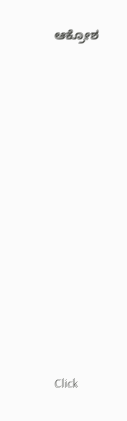ಆಕ್ರೋಶ












Click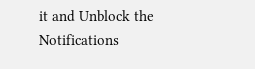it and Unblock the Notifications